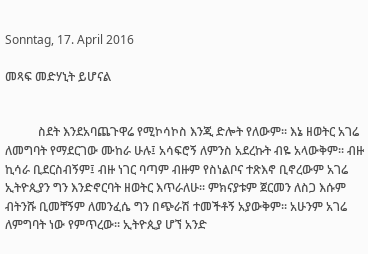Sonntag, 17. April 2016

መጻፍ መድሃኒት ይሆናል


           ስደት እንደአባጨጉዋሬ የሚኮሳኮስ እንጂ ድሎት የለውም፡፡ እኔ ዘወትር አገሬ ለመግባት የማደርገው ሙከራ ሁሉ፤ አሳፍሮኝ ለምንስ አደረኩት ብዬ አላውቅም፡፡ ብዙ ኪሳራ ቢደርስብኝም፤ ብዙ ነገር ባጣም ብዙም የስነልቦና ተጽእኖ ቢኖረውም አገሬ ኢትዮጲያን ግን እንድኖርባት ዘወትር እጥራለሁ፡፡ ምክናያቱም ጀርመን ለስጋ እሱም ብትንሹ ቢመቸኝም ለመንፈሴ ግን በጭራሽ ተመችቶኝ አያውቅም፡፡ አሁንም አገሬ ለምግባት ነው የምጥረው፡፡ ኢትዮጲያ ሆኘ አንድ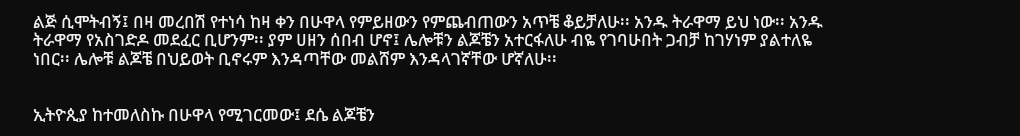ልጅ ሲሞትብኝ፤ በዛ መረበሽ የተነሳ ከዛ ቀን በሁዋላ የምይዘውን የምጨብጠውን አጥቼ ቆይቻለሁ፡፡ አንዱ ትራዋማ ይህ ነው፡፡ አንዱ ትራዋማ የአስገድዶ መደፈር ቢሆንም፡፡ ያም ሀዘን ሰበብ ሆኖ፤ ሌሎቹን ልጆቼን አተርፋለሁ ብዬ የገባሁበት ጋብቻ ከገሃነም ያልተለዬ ነበር፡፡ ሌሎቹ ልጆቼ በህይወት ቢኖሩም እንዳጣቸው መልሸም እንዳላገኛቸው ሆኛለሁ፡፡


ኢትዮጲያ ከተመለስኩ በሁዋላ የሚገርመው፤ ደሴ ልጆቼን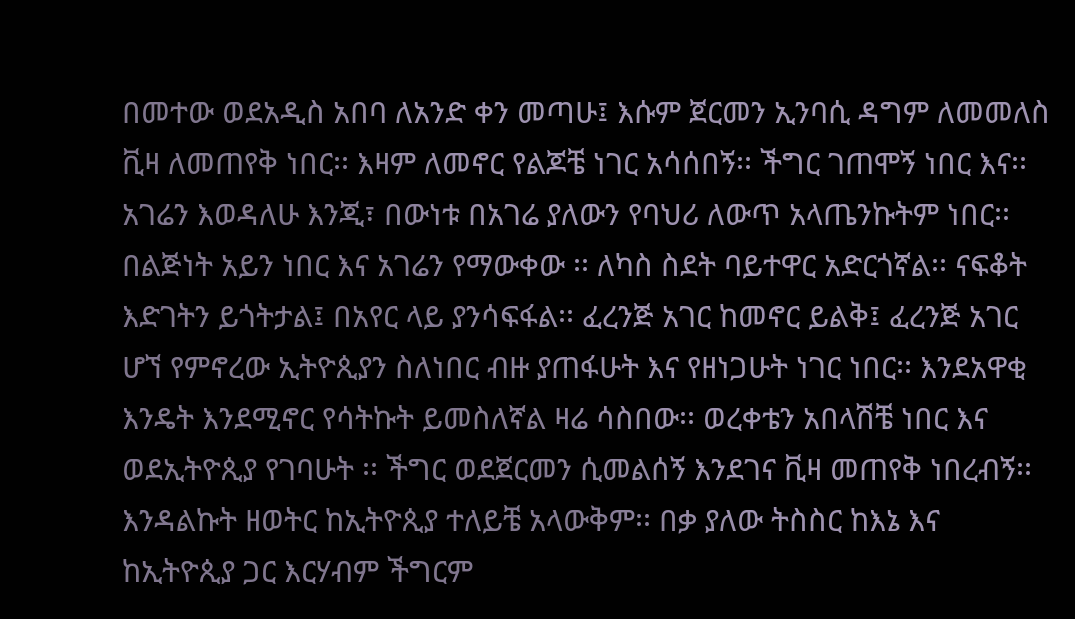በመተው ወደአዲስ አበባ ለአንድ ቀን መጣሁ፤ እሱም ጀርመን ኢንባሲ ዳግም ለመመለስ ቪዛ ለመጠየቅ ነበር፡፡ እዛም ለመኖር የልጆቼ ነገር አሳሰበኝ፡፡ ችግር ገጠሞኝ ነበር እና፡፡ አገሬን እወዳለሁ እንጂ፣ በውነቱ በአገሬ ያለውን የባህሪ ለውጥ አላጤንኩትም ነበር፡፡ በልጅነት አይን ነበር እና አገሬን የማውቀው ፡፡ ለካስ ስደት ባይተዋር አድርጎኛል፡፡ ናፍቆት እድገትን ይጎትታል፤ በአየር ላይ ያንሳፍፋል፡፡ ፈረንጅ አገር ከመኖር ይልቅ፤ ፈረንጅ አገር ሆኘ የምኖረው ኢትዮጲያን ስለነበር ብዙ ያጠፋሁት እና የዘነጋሁት ነገር ነበር፡፡ እንደአዋቂ እንዴት እንደሚኖር የሳትኩት ይመስለኛል ዛሬ ሳስበው፡፡ ወረቀቴን አበላሽቼ ነበር እና ወደኢትዮጲያ የገባሁት ፡፡ ችግር ወደጀርመን ሲመልሰኝ እንደገና ቪዛ መጠየቅ ነበረብኝ፡፡ እንዳልኩት ዘወትር ከኢትዮጲያ ተለይቼ አላውቅም፡፡ በቃ ያለው ትስስር ከእኔ እና ከኢትዮጲያ ጋር እርሃብም ችግርም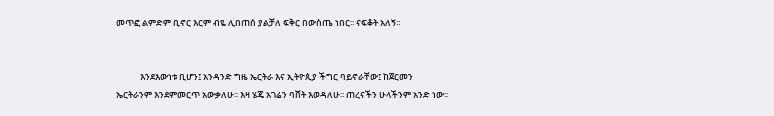መጥፎ ልምድም ቢኖር እርም ብዬ ሊበጠሰ ያልቻለ ፍቅር በውስጤ ነበር፡፡ ናፍቆት አለኝ፡፡


            እንደእውነቱ ቢሆን፤ አንዳንድ ግዜ ኤርትራ እና ኢትዮጲያ ችግር ባይኖራቸው፤ ከጀርመን ኤርትራንም እንደምመርጥ አውቃለሁ፡፡ እዛ ሄጄ አገሬን ባሸት እወዳለሁ፡፡ ጠረናችን ሁላችንም አንድ ነው፡፡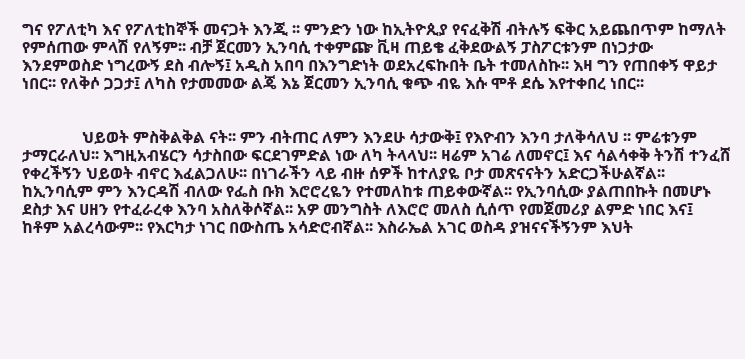ግና የፖለቲካ እና የፖለቲከኞች መናጋት እንጂ ፡፡ ምንድን ነው ከኢትዮጲያ የናፈቅሽ ብትሉኝ ፍቅር አይጨበጥም ከማለት የምሰጠው ምላሽ የለኝም፡፡ ብቻ ጀርመን ኢንባሲ ተቀምጬ ቪዛ ጠይቄ ፈቅደውልኝ ፓስፖርቱንም በነጋታው እንደምወስድ ነግረውኝ ደስ ብሎኝ፤ አዲስ አበባ በእንግድነት ወደአረፍኩበት ቤት ተመለስኩ፡፡ እዛ ግን የጠበቀኝ ዋይታ ነበር፡፡ የለቅሶ ጋጋታ፤ ለካስ የታመመው ልጄ እኔ ጀርመን ኢንባሲ ቁጭ ብዬ እሱ ሞቶ ደሴ እየተቀበረ ነበር፡፡


               ህይወት ምስቅልቅል ናት፡፡ ምን ብትጠር ለምን እንደሁ ሳታውቅ፤ የእዮብን እንባ ታለቅሳለህ ፡፡ ምሬቱንም ታማርራለህ፡፡ እግዚአብሄርን ሳታስበው ፍርደገምድል ነው ለካ ትላላህ፡፡ ዛሬም አገሬ ለመኖር፤ እና ሳልሳቀቅ ትንሽ ተንፈሸ የቀረችኝን ህይወት ብኖር እፈልጋለሁ፡፡ በነገራችን ላይ ብዙ ሰዎች ከተለያዬ ቦታ መጽናናትን አድርጋችሁልኛል፡፡ ከኢንባሲም ምን እንርዳሽ ብለው የፌስ ቡክ እሮሮረዬን የተመለከቱ ጠይቀውኛል፡፡ የኢንባሲው ያልጠበኩት በመሆኑ ደስታ እና ሀዘን የተፈራረቀ እንባ አስለቅሶኛል፡፡ አዎ መንግስት ለእሮሮ መለስ ሲሰጥ የመጀመሪያ ልምድ ነበር እና፤ ከቶም አልረሳውም፡፡ የእርካታ ነገር በውስጤ አሳድሮብኛል፡፡ እስራኤል አገር ወስዳ ያዝናናችኝንም እህት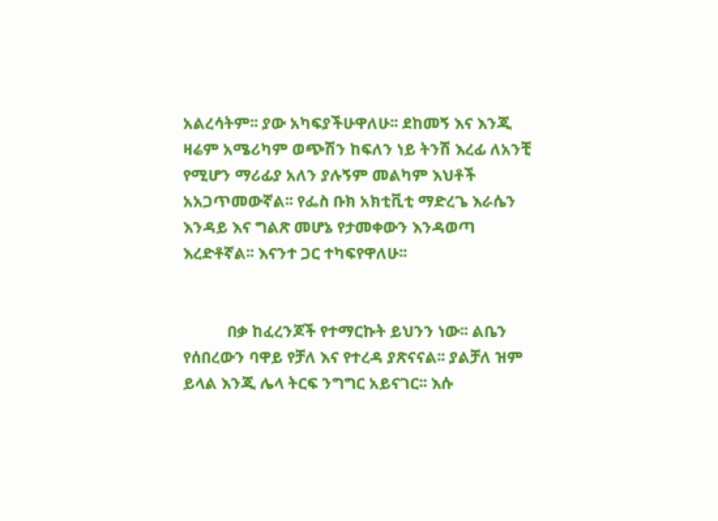አልረሳትም፡፡ ያው አካፍያችሁዋለሁ፡፡ ደከመኝ እና እንጂ ዛሬም አሜሪካም ወጭሽን ከፍለን ነይ ትንሽ እረፊ ለአንቺ የሚሆን ማሪፊያ አለን ያሉኝም መልካም እህቶች አአጋጥመውኛል፡፡ የፌስ ቡክ አክቲቪቲ ማድረጌ እራሴን እንዳይ እና ግልጽ መሆኔ የታመቀውን እንዳወጣ እረድቶኛል፡፡ እናንተ ጋር ተካፍየዋለሁ፡፡


           በቃ ከፈረንጆች የተማርኩት ይህንን ነው፡፡ ልቤን የሰበረውን ባዋይ የቻለ እና የተረዳ ያጽናናል፡፡ ያልቻለ ዝም ይላል እንጂ ሌላ ትርፍ ንግግር አይናገር፡፡ እሱ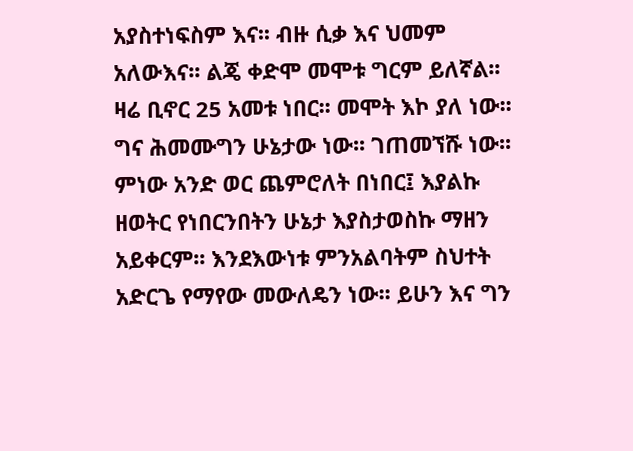አያስተነፍስም እና፡፡ ብዙ ሲቃ እና ህመም አለውእና፡፡ ልጄ ቀድሞ መሞቱ ግርም ይለኛል፡፡ ዛሬ ቢኖር 25 አመቱ ነበር፡፡ መሞት እኮ ያለ ነው፡፡ ግና ሕመሙግን ሁኔታው ነው፡፡ ገጠመኘሹ ነው፡፡ ምነው አንድ ወር ጨምሮለት በነበር፤ እያልኩ ዘወትር የነበርንበትን ሁኔታ እያስታወስኩ ማዘን አይቀርም፡፡ እንደእውነቱ ምንአልባትም ስህተት አድርጌ የማየው መውለዴን ነው፡፡ ይሁን እና ግን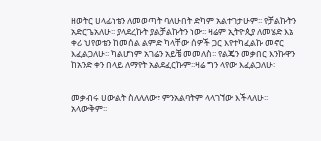ዘወትር ሀላፊነቴን ለመወጣት ባለሁበት ድካም አልተገታሁም፡፡ የቻልኩትን አድርጌአለሁ፡፡ ያላደረኩት ያልቻልኩትን ነው፡፡ ዛሬም ኢትዮጲያ ለመሄድ እኔ ቀሪ ህየወቴን ከመሰል ልምድ ካላቸው ሰዎች ጋር እየተካፈልኩ መኖር እፈልጋለሁ፡፡ ካልሆነም አገሬን አይቼ መመለስ፡፡ የልጄን መቃበር እንኩዋን ከአንድ ቀን በላይ ለማየት አልደፈርኩም፡፡ዛሬ ግን ላየው እፈልጋለሁ፡


መቃብሩ ሀውልት ስለለለው፣ ምንአልባትም ላላገኘው እችላለሁ፡፡ አላውቅም፡፡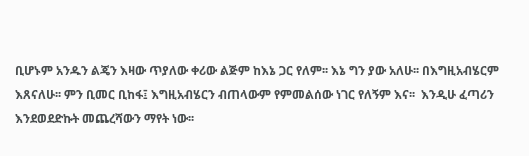ቢሆኑም አንዱን ልጄን እዛው ጥያለው ቀሪው ልጅም ከእኔ ጋር የለም፡፡ እኔ ግን ያው አለሁ፡፡ በእግዚአብሄርም እጸናለሁ፡፡ ምን ቢመር ቢከፋ፤ እግዚአብሄርን ብጠላውም የምመልሰው ነገር የለኝም እና፡፡  እንዲሁ ፈጣሪን እንደወደድኩት መጨረሻውን ማየት ነው፡፡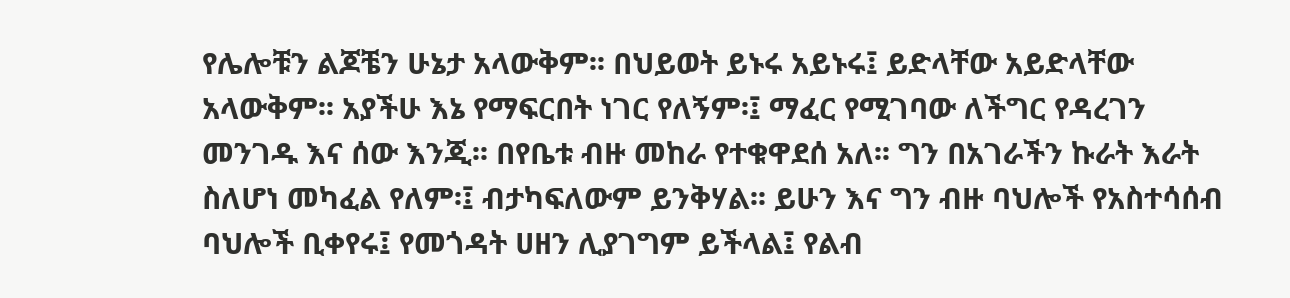የሌሎቹን ልጆቼን ሁኔታ አላውቅም፡፡ በህይወት ይኑሩ አይኑሩ፤ ይድላቸው አይድላቸው አላውቅም፡፡ አያችሁ እኔ የማፍርበት ነገር የለኝም፡፤ ማፈር የሚገባው ለችግር የዳረገን መንገዱ እና ሰው እንጂ፡፡ በየቤቱ ብዙ መከራ የተቁዋደሰ አለ፡፡ ግን በአገራችን ኩራት እራት ስለሆነ መካፈል የለም፡፤ ብታካፍለውም ይንቅሃል፡፡ ይሁን እና ግን ብዙ ባህሎች የአስተሳሰብ ባህሎች ቢቀየሩ፤ የመጎዳት ሀዘን ሊያገግም ይችላል፤ የልብ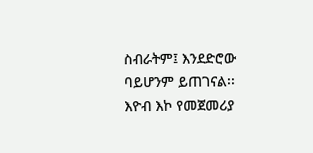ስብራትም፤ እንደድሮው ባይሆንም ይጠገናል፡፡ እዮብ እኮ የመጀመሪያ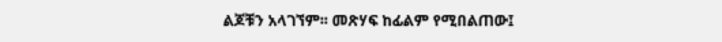ልጆቹን አላገኘም፡፡ መጽሃፍ ከፊልም የሚበልጠው፤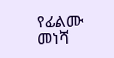የፊልሙ መነሻ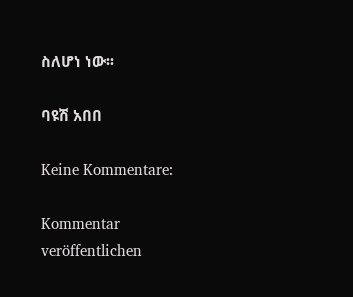ስለሆነ ነው፡፡

ባዩሽ አበበ

Keine Kommentare:

Kommentar veröffentlichen